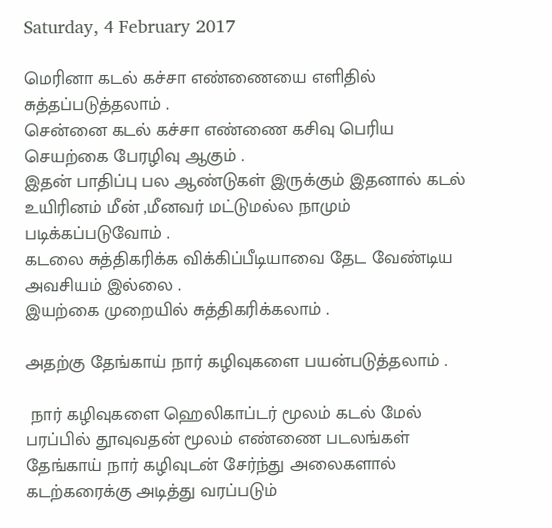Saturday, 4 February 2017

மெரினா கடல் கச்சா எண்ணையை எளிதில் சுத்தப்படுத்தலாம் .
சென்னை கடல் கச்சா எண்ணை கசிவு பெரிய செயற்கை பேரழிவு ஆகும் .
இதன் பாதிப்பு பல ஆண்டுகள் இருக்கும் இதனால் கடல் உயிரினம் மீன் ,மீனவர் மட்டுமல்ல நாமும் படிக்கப்படுவோம் .
கடலை சுத்திகரிக்க விக்கிப்பீடியாவை தேட வேண்டிய அவசியம் இல்லை .
இயற்கை முறையில் சுத்திகரிக்கலாம் .

அதற்கு தேங்காய் நார் கழிவுகளை பயன்படுத்தலாம் .

 நார் கழிவுகளை ஹெலிகாப்டர் மூலம் கடல் மேல் பரப்பில் தூவுவதன் மூலம் எண்ணை படலங்கள் தேங்காய் நார் கழிவுடன் சேர்ந்து அலைகளால் கடற்கரைக்கு அடித்து வரப்படும்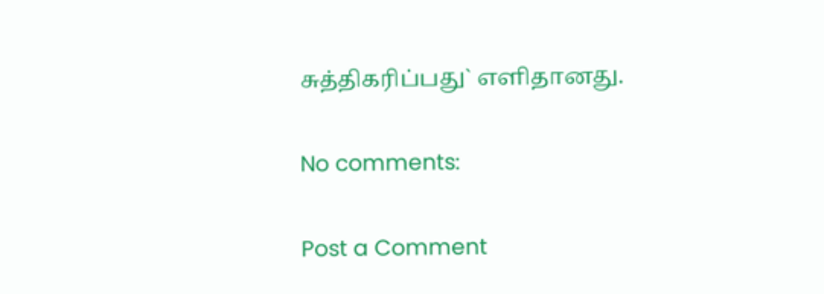சுத்திகரிப்பது` எளிதானது.

No comments:

Post a Comment